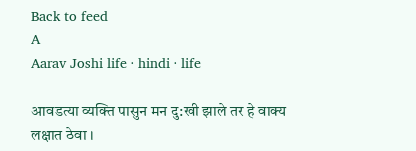Back to feed
A
Aarav Joshi life · hindi · life

आवडत्या व्यक्ति पासुन मन दु:खी झाले तर हे वाक्य लक्षात ठेवा ।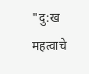"दु:ख महत्वाचे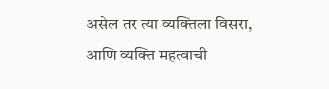असेल तर त्या व्यक्तिला विसरा, आणि व्यक्ति महत्वाची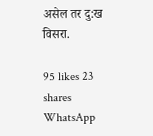असेल तर दु:ख विसरा.

95 likes 23 shares
WhatsApp